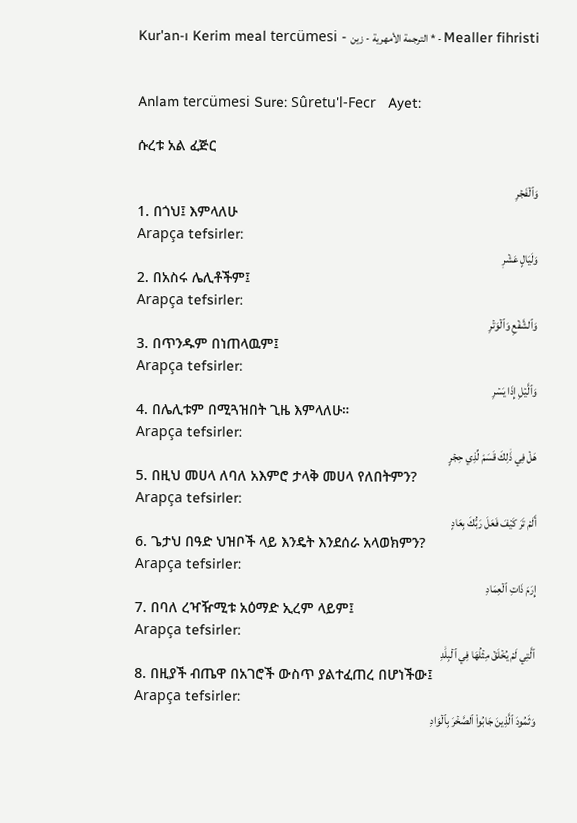Kur'an-ı Kerim meal tercümesi - الترجمة الأمهرية - زين * - Mealler fihristi


Anlam tercümesi Sure: Sûretu'l-Fecr   Ayet:

ሱረቱ አል ፈጅር

وَٱلۡفَجۡرِ
1. በጎህ፤ እምላለሁ
Arapça tefsirler:
وَلَيَالٍ عَشۡرٖ
2. በአስሩ ሌሊቶችም፤
Arapça tefsirler:
وَٱلشَّفۡعِ وَٱلۡوَتۡرِ
3. በጥንዱም በነጠላዉም፤
Arapça tefsirler:
وَٱلَّيۡلِ إِذَا يَسۡرِ
4. በሌሊቱም በሚጓዝበት ጊዜ እምላለሁ።
Arapça tefsirler:
هَلۡ فِي ذَٰلِكَ قَسَمٞ لِّذِي حِجۡرٍ
5. በዚህ መሀላ ለባለ አእምሮ ታላቅ መሀላ የለበትምን?
Arapça tefsirler:
أَلَمۡ تَرَ كَيۡفَ فَعَلَ رَبُّكَ بِعَادٍ
6. ጌታህ በዓድ ህዝቦች ላይ እንዴት እንደሰራ አላወክምን?
Arapça tefsirler:
إِرَمَ ذَاتِ ٱلۡعِمَادِ
7. በባለ ረዣዥሚቱ አዕማድ ኢረም ላይም፤
Arapça tefsirler:
ٱلَّتِي لَمۡ يُخۡلَقۡ مِثۡلُهَا فِي ٱلۡبِلَٰدِ
8. በዚያች ብጤዋ በአገሮች ውስጥ ያልተፈጠረ በሆነችው፤
Arapça tefsirler:
وَثَمُودَ ٱلَّذِينَ جَابُواْ ٱلصَّخۡرَ بِٱلۡوَادِ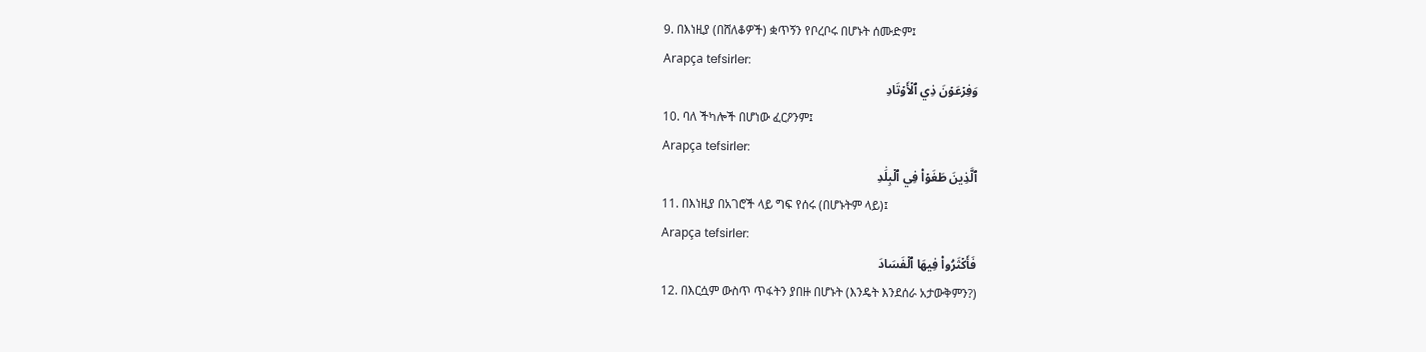9. በእነዚያ (በሸለቆዎች) ቋጥኝን የቦረቦሩ በሆኑት ሰሙድም፤
Arapça tefsirler:
وَفِرۡعَوۡنَ ذِي ٱلۡأَوۡتَادِ
10. ባለ ችካሎች በሆነው ፈርዖንም፤
Arapça tefsirler:
ٱلَّذِينَ طَغَوۡاْ فِي ٱلۡبِلَٰدِ
11. በእነዚያ በአገሮች ላይ ግፍ የሰሩ (በሆኑትም ላይ)፤
Arapça tefsirler:
فَأَكۡثَرُواْ فِيهَا ٱلۡفَسَادَ
12. በእርሷም ውስጥ ጥፋትን ያበዙ በሆኑት (እንዴት እንደሰራ አታውቅምን?)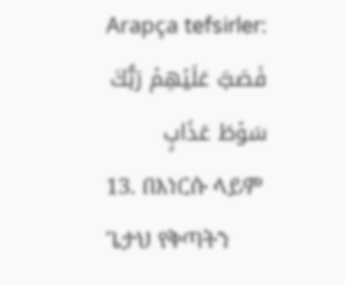Arapça tefsirler:
فَصَبَّ عَلَيۡهِمۡ رَبُّكَ سَوۡطَ عَذَابٍ
13. በእነርሱ ላይም ጌታህ የቅጣትን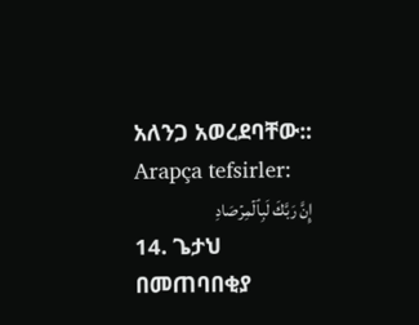አለንጋ አወረደባቸው::
Arapça tefsirler:
إِنَّ رَبَّكَ لَبِٱلۡمِرۡصَادِ
14. ጌታህ በመጠባበቂያ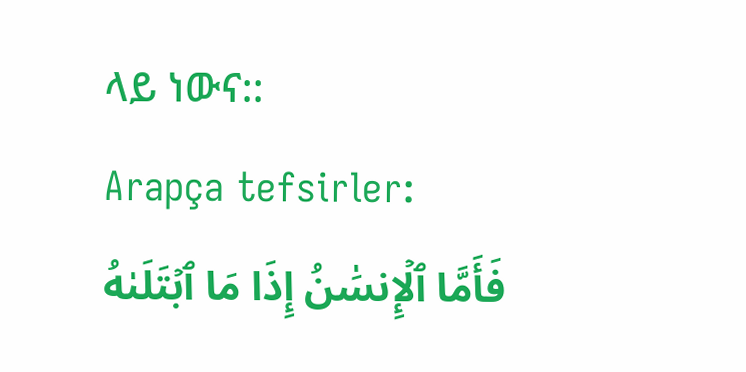ላይ ነውና::
Arapça tefsirler:
فَأَمَّا ٱلۡإِنسَٰنُ إِذَا مَا ٱبۡتَلَىٰهُ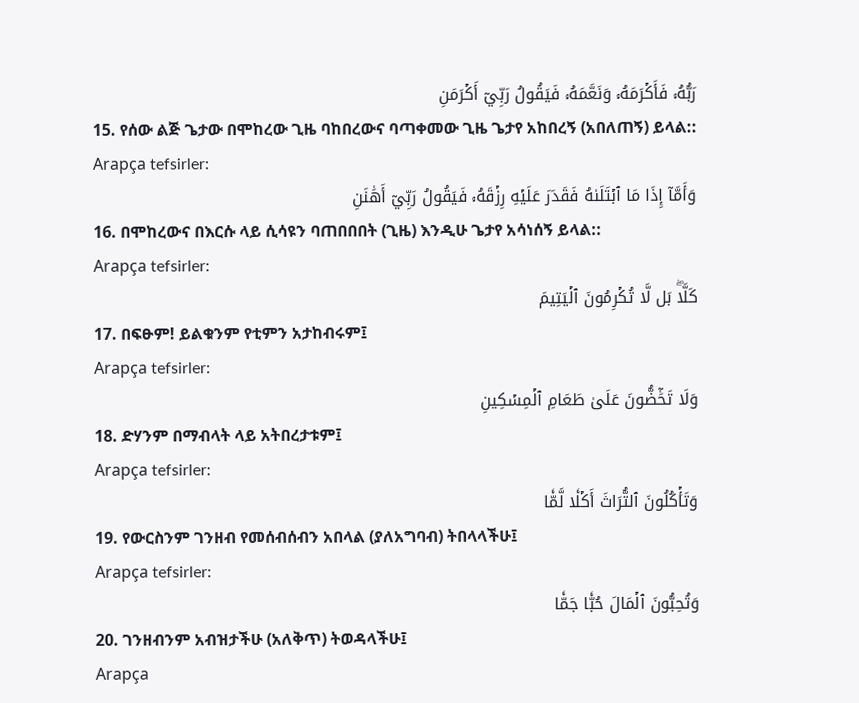رَبُّهُۥ فَأَكۡرَمَهُۥ وَنَعَّمَهُۥ فَيَقُولُ رَبِّيٓ أَكۡرَمَنِ
15. የሰው ልጅ ጌታው በሞከረው ጊዜ ባከበረውና ባጣቀመው ጊዜ ጌታየ አከበረኝ (አበለጠኝ) ይላል::
Arapça tefsirler:
وَأَمَّآ إِذَا مَا ٱبۡتَلَىٰهُ فَقَدَرَ عَلَيۡهِ رِزۡقَهُۥ فَيَقُولُ رَبِّيٓ أَهَٰنَنِ
16. በሞከረውና በእርሱ ላይ ሲሳዩን ባጠበበበት (ጊዜ) እንዲሁ ጌታየ አሳነሰኝ ይላል::
Arapça tefsirler:
كَلَّاۖ بَل لَّا تُكۡرِمُونَ ٱلۡيَتِيمَ
17. በፍፁም! ይልቁንም የቲምን አታከብሩም፤
Arapça tefsirler:
وَلَا تَحَٰٓضُّونَ عَلَىٰ طَعَامِ ٱلۡمِسۡكِينِ
18. ድሃንም በማብላት ላይ አትበረታቱም፤
Arapça tefsirler:
وَتَأۡكُلُونَ ٱلتُّرَاثَ أَكۡلٗا لَّمّٗا
19. የውርስንም ገንዘብ የመሰብሰብን አበላል (ያለአግባብ) ትበላላችሁ፤
Arapça tefsirler:
وَتُحِبُّونَ ٱلۡمَالَ حُبّٗا جَمّٗا
20. ገንዘብንም አብዝታችሁ (አለቅጥ) ትወዳላችሁ፤
Arapça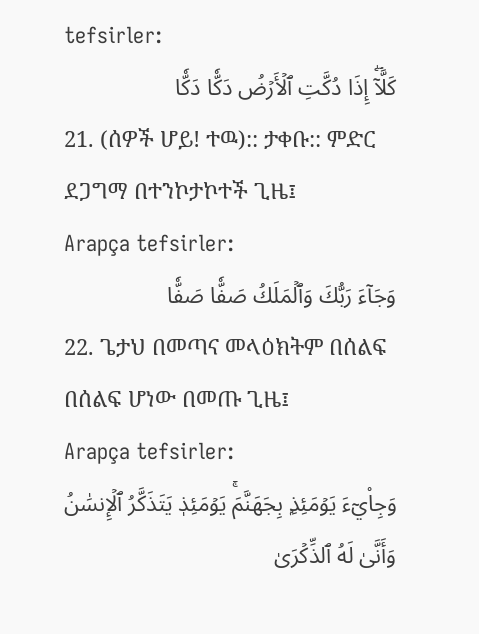tefsirler:
كَلَّآۖ إِذَا دُكَّتِ ٱلۡأَرۡضُ دَكّٗا دَكّٗا
21. (ሰዎች ሆይ! ተዉ):: ታቀቡ:: ምድር ደጋግማ በተንኮታኮተች ጊዜ፤
Arapça tefsirler:
وَجَآءَ رَبُّكَ وَٱلۡمَلَكُ صَفّٗا صَفّٗا
22. ጌታህ በመጣና መላዕክትም በሰልፍ በሰልፍ ሆነው በመጡ ጊዜ፤
Arapça tefsirler:
وَجِاْيٓءَ يَوۡمَئِذِۭ بِجَهَنَّمَۚ يَوۡمَئِذٖ يَتَذَكَّرُ ٱلۡإِنسَٰنُ وَأَنَّىٰ لَهُ ٱلذِّكۡرَىٰ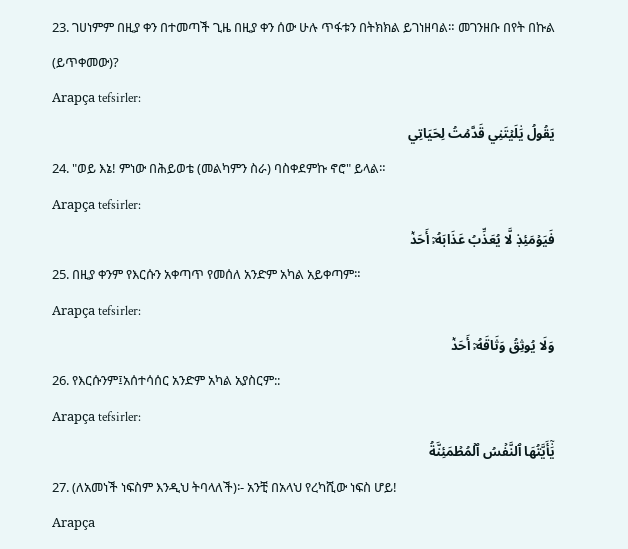23. ገሀነምም በዚያ ቀን በተመጣች ጊዜ በዚያ ቀን ሰው ሁሉ ጥፋቱን በትክክል ይገነዘባል። መገንዘቡ በየት በኩል (ይጥቀመው)?
Arapça tefsirler:
يَقُولُ يَٰلَيۡتَنِي قَدَّمۡتُ لِحَيَاتِي
24. "ወይ እኔ! ምነው በሕይወቴ (መልካምን ስራ) ባስቀደምኩ ኖሮ" ይላል።
Arapça tefsirler:
فَيَوۡمَئِذٖ لَّا يُعَذِّبُ عَذَابَهُۥٓ أَحَدٞ
25. በዚያ ቀንም የእርሱን አቀጣጥ የመሰለ አንድም አካል አይቀጣም።
Arapça tefsirler:
وَلَا يُوثِقُ وَثَاقَهُۥٓ أَحَدٞ
26. የእርሱንም፤አሰተሳሰር አንድም አካል አያስርም::
Arapça tefsirler:
يَٰٓأَيَّتُهَا ٱلنَّفۡسُ ٱلۡمُطۡمَئِنَّةُ
27. (ለአመነች ነፍስም እንዲህ ትባላለች)፡- አንቺ በአላህ የረካሺው ነፍስ ሆይ!
Arapça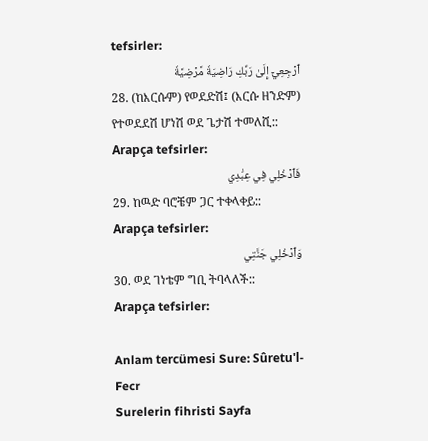tefsirler:
ٱرۡجِعِيٓ إِلَىٰ رَبِّكِ رَاضِيَةٗ مَّرۡضِيَّةٗ
28. (ከእርሱም) የወደድሽ፤ (እርሱ ዘንድም) የተወደደሽ ሆነሽ ወደ ጌታሽ ተመለሺ::
Arapça tefsirler:
فَٱدۡخُلِي فِي عِبَٰدِي
29. ከዉድ ባሮቼም ጋር ተቀላቀይ::
Arapça tefsirler:
وَٱدۡخُلِي جَنَّتِي
30. ወደ ገነቴም ግቢ ትባላለች::
Arapça tefsirler:

Anlam tercümesi Sure: Sûretu'l-Fecr
Surelerin fihristi Sayfa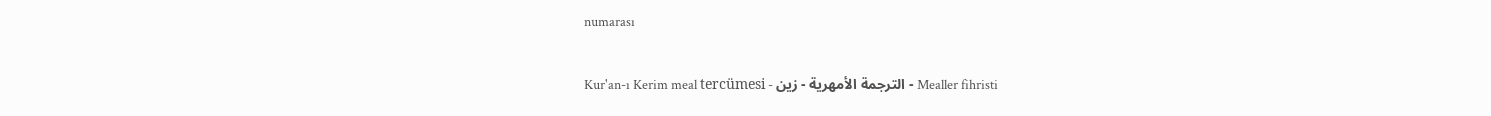numarası

Kur'an-ı Kerim meal tercümesi - الترجمة الأمهرية - زين - Mealler fihristi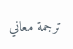ترجمة معاني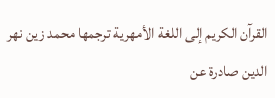القرآن الكريم إلى اللغة الأمهرية ترجمها محمد زين نهر الدين صادرة عن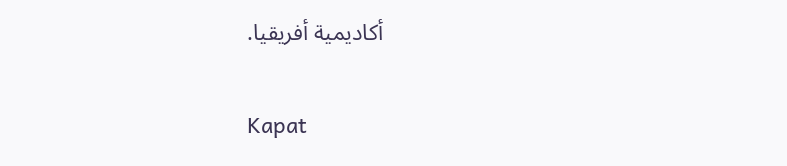أكاديمية أفريقيا.

Kapat